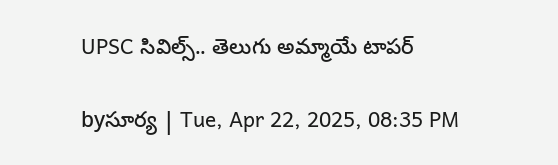UPSC సివిల్స్.. తెలుగు అమ్మాయే టాపర్

byసూర్య | Tue, Apr 22, 2025, 08:35 PM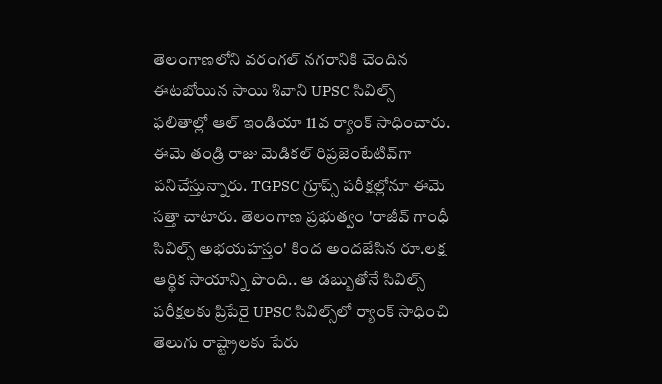తెలంగాణలోని వరంగల్ నగరానికి చెందిన ఈటబోయిన సాయి శివాని UPSC సివిల్స్ ఫలితాల్లో ఆల్ ఇండియా 11వ ర్యాంక్ సాధించారు. ఈమె తండ్రి రాజు మెడికల్ రిప్రజెంటేటివ్‌గా పనిచేస్తున్నారు. TGPSC గ్రూప్స్ పరీక్షల్లోనూ ఈమె సత్తా చాటారు. తెలంగాణ ప్రభుత్వం 'రాజీవ్ గాంధీ సివిల్స్ అభయహస్తం' కింద అందజేసిన రూ.లక్ష ఆర్థిక సాయాన్ని పొంది.. ఆ డబ్బుతోనే సివిల్స్ పరీక్షలకు ప్రిపేరై UPSC సివిల్స్‌లో ర్యాంక్ సాధించి తెలుగు రాష్ట్రాలకు పేరు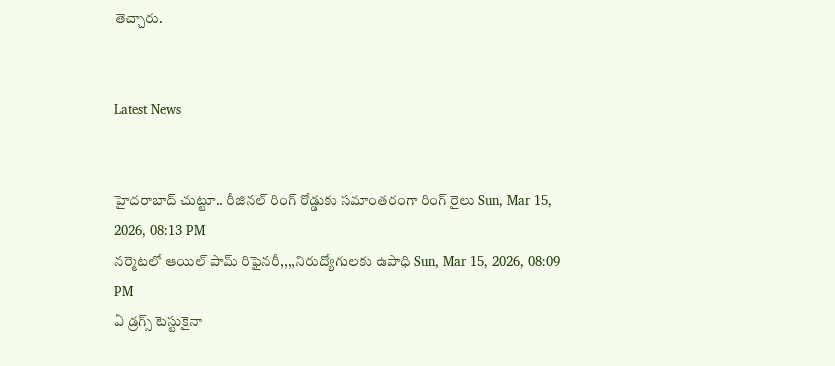తెచ్చారు.


Latest News


హైదరాబాద్ చుట్టూ.. రీజినల్ రింగ్ రోడ్డుకు సమాంతరంగా రింగ్ రైలు Sun, Mar 15, 2026, 08:13 PM
నర్మెటలో ఆయిల్‌ పామ్‌ రిఫైనరీ,,,,నిరుద్యోగులకు ఉపాధి Sun, Mar 15, 2026, 08:09 PM
ఏ డ్రగ్స్ టెస్టుకైనా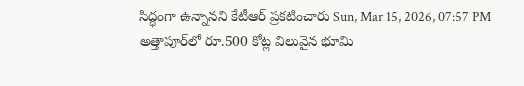సిద్ధంగా ఉన్నానని కేటీఆర్ ప్రకటించారు Sun, Mar 15, 2026, 07:57 PM
అత్తాపూర్‌లో రూ.500 కోట్ల విలువైన భూమి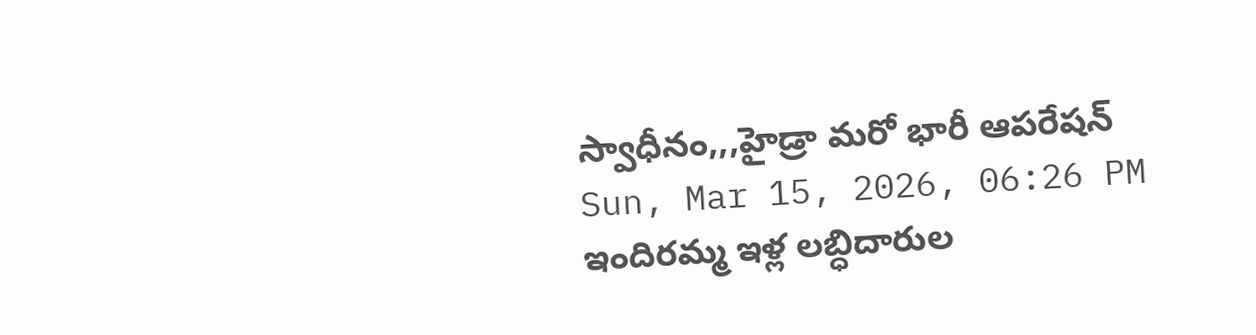స్వాధీనం,,,హైడ్రా మరో భారీ ఆపరేషన్ Sun, Mar 15, 2026, 06:26 PM
ఇందిరమ్మ ఇళ్ల లబ్ధిదారుల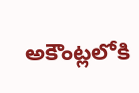అకౌంట్లలోకి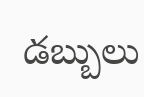డబ్బులు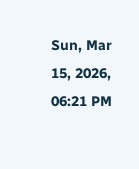Sun, Mar 15, 2026, 06:21 PM